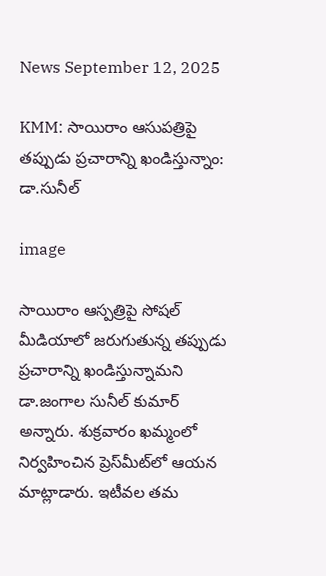News September 12, 2025

KMM: సాయిరాం ఆసుపత్రిపై తప్పుడు ప్రచారాన్ని ఖండిస్తున్నాం: డా.సునీల్

image

సాయిరాం ఆస్పత్రిపై సోషల్ మీడియాలో జరుగుతున్న తప్పుడు ప్రచారాన్ని ఖండిస్తున్నామని డా.జంగాల సునీల్ కుమార్ అన్నారు. శుక్రవారం ఖమ్మంలో నిర్వహించిన ప్రెస్‌మీట్‌లో ఆయన మాట్లాడారు. ఇటీవల తమ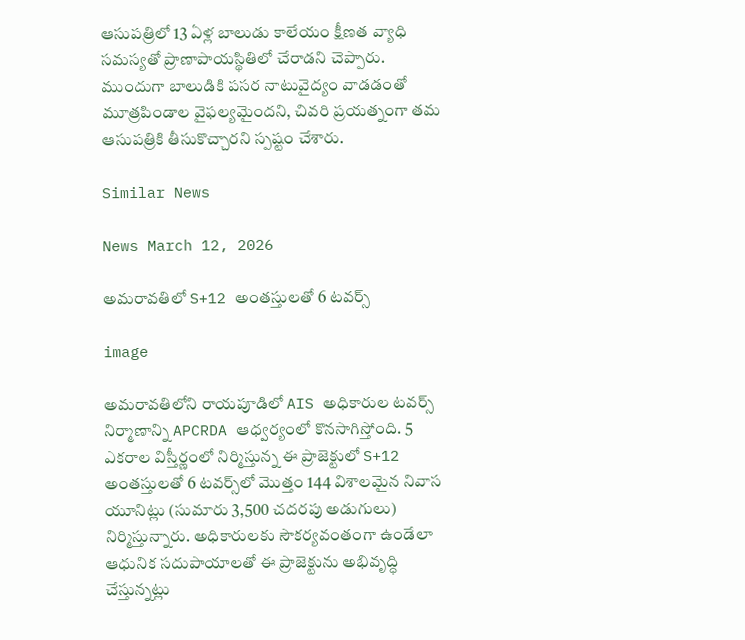ఆసుపత్రిలో 13 ఏళ్ల బాలుడు కాలేయం క్షీణత వ్యాధి సమస్యతో ప్రాణాపాయస్థితిలో చేరాడని చెప్పారు. ముందుగా బాలుడికి పసర నాటువైద్యం వాడడంతో మూత్రపిండాల వైఫల్యమైందని, చివరి ప్రయత్నంగా తమ ఆసుపత్రికి తీసుకొచ్చారని స్పష్టం చేశారు.

Similar News

News March 12, 2026

అమరావతిలో S+12 అంతస్తులతో 6 టవర్స్‌

image

అమరావతిలోని రాయపూడిలో AIS అధికారుల టవర్స్ నిర్మాణాన్ని APCRDA ఆధ్వర్యంలో కొనసాగిస్తోంది. 5 ఎకరాల విస్తీర్ణంలో నిర్మిస్తున్న ఈ ప్రాజెక్టులో S+12 అంతస్తులతో 6 టవర్స్‌లో మొత్తం 144 విశాలమైన నివాస యూనిట్లు (సుమారు 3,500 చదరపు అడుగులు) నిర్మిస్తున్నారు. అధికారులకు సౌకర్యవంతంగా ఉండేలా ఆధునిక సదుపాయాలతో ఈ ప్రాజెక్టును అభివృద్ధి చేస్తున్నట్లు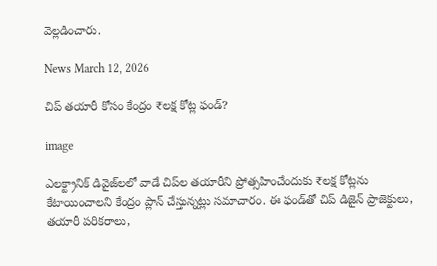వెల్లడించారు.

News March 12, 2026

చిప్ తయారీ కోసం కేంద్రం ₹లక్ష కోట్ల ఫండ్?

image

ఎలక్ట్రానిక్ డివైజ్‌లలో వాడే చిప్‌ల తయారీని ప్రోత్సహించేందుకు ₹లక్ష కోట్లను కేటాయించాలని కేంద్రం ప్లాన్ చేస్తున్నట్లు సమాచారం. ఈ ఫండ్‌తో చిప్ డిజైన్ ప్రాజెక్టులు, తయారీ పరికరాలు,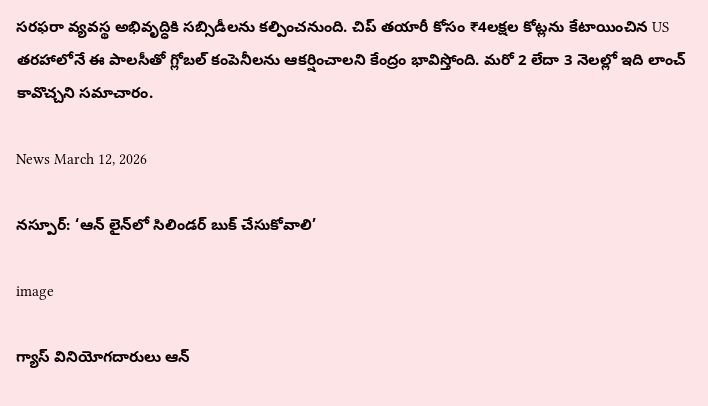సరఫరా వ్యవస్థ అభివృద్ధికి సబ్సిడీలను కల్పించనుంది. చిప్ తయారీ కోసం ₹4లక్షల కోట్లను కేటాయించిన US తరహాలోనే ఈ పాలసీతో గ్లోబల్ కంపెనీలను ఆకర్షించాలని కేంద్రం భావిస్తోంది. మరో 2 లేదా 3 నెలల్లో ఇది లాంచ్ కావొచ్చని సమాచారం.

News March 12, 2026

నస్పూర్: ‘ఆన్ లైన్‌లో సిలిండర్ బుక్ చేసుకోవాలి’

image

గ్యాస్ వినియోగదారులు ఆన్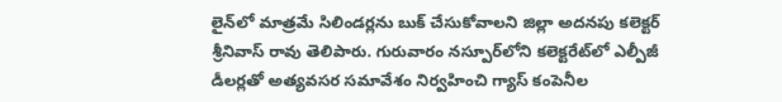లైన్‌లో మాత్రమే సిలిండర్లను బుక్ చేసుకోవాలని జిల్లా అదనపు కలెక్టర్ శ్రీనివాస్ రావు తెలిపారు. గురువారం నస్పూర్‌లోని కలెక్టరేట్‌లో ఎల్పీజీ డీలర్లతో అత్యవసర సమావేశం నిర్వహించి గ్యాస్ కంపెనీల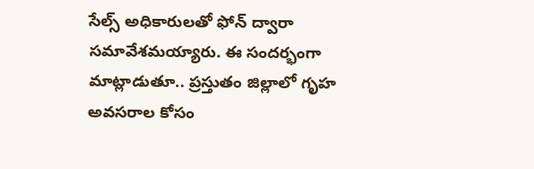సేల్స్ అధికారులతో ఫోన్ ద్వారా సమావేశమయ్యారు. ఈ సందర్భంగా మాట్లాడుతూ.. ప్రస్తుతం జిల్లాలో గృహ అవసరాల కోసం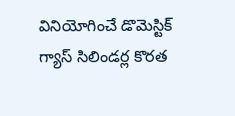వినియోగించే డొమెస్టిక్ గ్యాస్ సిలిండర్ల కొరత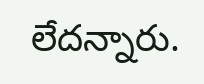లేదన్నారు.